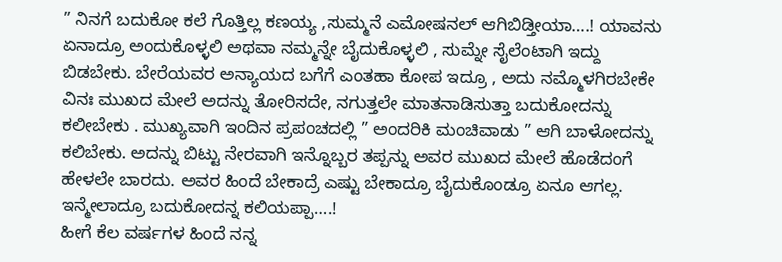” ನಿನಗೆ ಬದುಕೋ ಕಲೆ ಗೊತ್ತಿಲ್ಲ ಕಣಯ್ಯ ,ಸುಮ್ಮನೆ ಎಮೋಷನಲ್ ಆಗಿಬಿಡ್ತೀಯಾ….! ಯಾವನು ಏನಾದ್ರೂ ಅಂದುಕೊಳ್ಳಲಿ ಅಥವಾ ನಮ್ಮನ್ನೇ ಬೈದುಕೊಳ್ಳಲಿ , ಸುಮ್ನೇ ಸೈಲೆಂಟಾಗಿ ಇದ್ದು ಬಿಡಬೇಕು. ಬೇರೆಯವರ ಅನ್ಯಾಯದ ಬಗೆಗೆ ಎಂತಹಾ ಕೋಪ ಇದ್ರೂ , ಅದು ನಮ್ಮೊಳಗಿರಬೇಕೇ ವಿನಃ ಮುಖದ ಮೇಲೆ ಅದನ್ನು ತೋರಿಸದೇ, ನಗುತ್ತಲೇ ಮಾತನಾಡಿಸುತ್ತಾ ಬದುಕೋದನ್ನು ಕಲೀಬೇಕು . ಮುಖ್ಯವಾಗಿ ಇಂದಿನ ಪ್ರಪಂಚದಲ್ಲಿ ” ಅಂದರಿಕಿ ಮಂಚಿವಾಡು ” ಆಗಿ ಬಾಳೋದನ್ನು ಕಲಿಬೇಕು. ಅದನ್ನು ಬಿಟ್ಟು ನೇರವಾಗಿ ಇನ್ನೊಬ್ಬರ ತಪ್ಪನ್ನು ಅವರ ಮುಖದ ಮೇಲೆ ಹೊಡೆದಂಗೆ ಹೇಳಲೇ ಬಾರದು. ಅವರ ಹಿಂದೆ ಬೇಕಾದ್ರೆ ಎಷ್ಟು ಬೇಕಾದ್ರೂ ಬೈದುಕೊಂಡ್ರೂ ಏನೂ ಆಗಲ್ಲ. ಇನ್ಮೇಲಾದ್ರೂ ಬದುಕೋದನ್ನ ಕಲಿಯಪ್ಪಾ….!
ಹೀಗೆ ಕೆಲ ವರ್ಷಗಳ ಹಿಂದೆ ನನ್ನ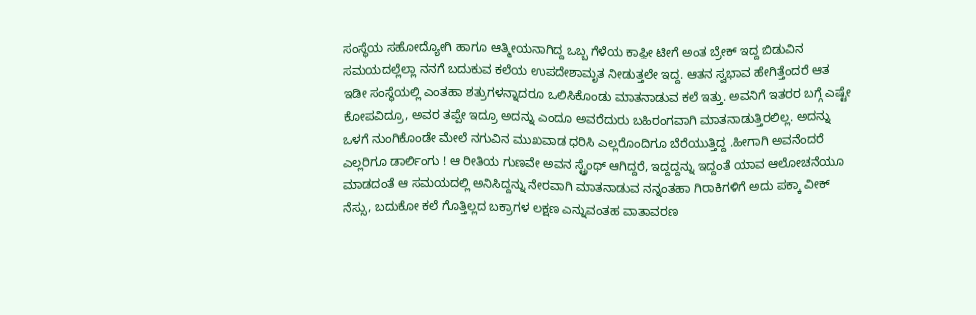ಸಂಸ್ಥೆಯ ಸಹೋದ್ಯೋಗಿ ಹಾಗೂ ಆತ್ಮೀಯನಾಗಿದ್ದ ಒಬ್ಬ ಗೆಳೆಯ ಕಾಫ಼ೀ ಟೀಗೆ ಅಂತ ಬ್ರೇಕ್ ಇದ್ದ ಬಿಡುವಿನ ಸಮಯದಲ್ಲೆಲ್ಲಾ ನನಗೆ ಬದುಕುವ ಕಲೆಯ ಉಪದೇಶಾಮೃತ ನೀಡುತ್ತಲೇ ಇದ್ದ. ಆತನ ಸ್ವಭಾವ ಹೇಗಿತ್ತೆಂದರೆ ಆತ ಇಡೀ ಸಂಸ್ಥೆಯಲ್ಲಿ ಎಂತಹಾ ಶತ್ರುಗಳನ್ನಾದರೂ ಒಲಿಸಿಕೊಂಡು ಮಾತನಾಡುವ ಕಲೆ ಇತ್ತು. ಅವನಿಗೆ ಇತರರ ಬಗ್ಗೆ ಎಷ್ಟೇ ಕೋಪವಿದ್ರೂ, ಅವರ ತಪ್ಪೇ ಇದ್ರೂ ಅದನ್ನು ಎಂದೂ ಅವರೆದುರು ಬಹಿರಂಗವಾಗಿ ಮಾತನಾಡುತ್ತಿರಲಿಲ್ಲ. ಅದನ್ನು ಒಳಗೆ ನುಂಗಿಕೊಂಡೇ ಮೇಲೆ ನಗುವಿನ ಮುಖವಾಡ ಧರಿಸಿ ಎಲ್ಲರೊಂದಿಗೂ ಬೆರೆಯುತ್ತಿದ್ದ .ಹೀಗಾಗಿ ಅವನೆಂದರೆ ಎಲ್ಲರಿಗೂ ಡಾರ್ಲಿಂಗು ! ಆ ರೀತಿಯ ಗುಣವೇ ಅವನ ಸ್ಟ್ರೆಂಥ್ ಆಗಿದ್ದರೆ, ಇದ್ದದ್ದನ್ನು ಇದ್ದಂತೆ ಯಾವ ಆಲೋಚನೆಯೂ ಮಾಡದಂತೆ ಆ ಸಮಯದಲ್ಲಿ ಅನಿಸಿದ್ದನ್ನು ನೇರವಾಗಿ ಮಾತನಾಡುವ ನನ್ನಂತಹಾ ಗಿರಾಕಿಗಳಿಗೆ ಅದು ಪಕ್ಕಾ ವೀಕ್ ನೆಸ್ಸು, ಬದುಕೋ ಕಲೆ ಗೊತ್ತಿಲ್ಲದ ಬಕ್ರಾಗಳ ಲಕ್ಷಣ ಎನ್ನುವಂತಹ ವಾತಾವರಣ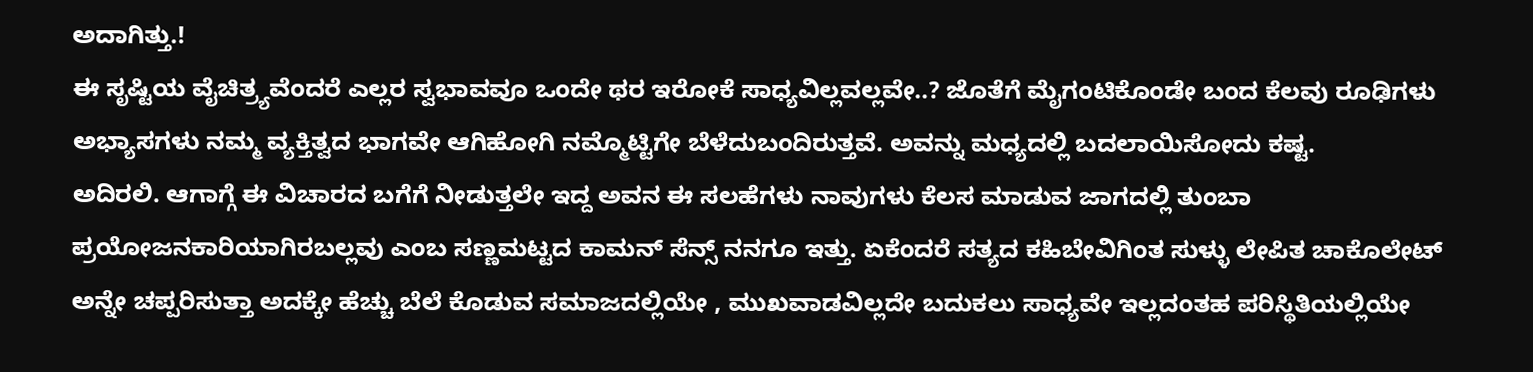ಅದಾಗಿತ್ತು.!
ಈ ಸೃಷ್ಟಿಯ ವೈಚಿತ್ರ್ಯವೆಂದರೆ ಎಲ್ಲರ ಸ್ವಭಾವವೂ ಒಂದೇ ಥರ ಇರೋಕೆ ಸಾಧ್ಯವಿಲ್ಲವಲ್ಲವೇ..? ಜೊತೆಗೆ ಮೈಗಂಟಿಕೊಂಡೇ ಬಂದ ಕೆಲವು ರೂಢಿಗಳು ಅಭ್ಯಾಸಗಳು ನಮ್ಮ ವ್ಯಕ್ತಿತ್ವದ ಭಾಗವೇ ಆಗಿಹೋಗಿ ನಮ್ಮೊಟ್ಟಿಗೇ ಬೆಳೆದುಬಂದಿರುತ್ತವೆ. ಅವನ್ನು ಮಧ್ಯದಲ್ಲಿ ಬದಲಾಯಿಸೋದು ಕಷ್ಟ.
ಅದಿರಲಿ. ಆಗಾಗ್ಗೆ ಈ ವಿಚಾರದ ಬಗೆಗೆ ನೀಡುತ್ತಲೇ ಇದ್ದ ಅವನ ಈ ಸಲಹೆಗಳು ನಾವುಗಳು ಕೆಲಸ ಮಾಡುವ ಜಾಗದಲ್ಲಿ ತುಂಬಾ ಪ್ರಯೋಜನಕಾರಿಯಾಗಿರಬಲ್ಲವು ಎಂಬ ಸಣ್ಣಮಟ್ಟದ ಕಾಮನ್ ಸೆನ್ಸ್ ನನಗೂ ಇತ್ತು. ಏಕೆಂದರೆ ಸತ್ಯದ ಕಹಿಬೇವಿಗಿಂತ ಸುಳ್ಳು ಲೇಪಿತ ಚಾಕೊಲೇಟ್ ಅನ್ನೇ ಚಪ್ಪರಿಸುತ್ತಾ ಅದಕ್ಕೇ ಹೆಚ್ಚು ಬೆಲೆ ಕೊಡುವ ಸಮಾಜದಲ್ಲಿಯೇ , ಮುಖವಾಡವಿಲ್ಲದೇ ಬದುಕಲು ಸಾಧ್ಯವೇ ಇಲ್ಲದಂತಹ ಪರಿಸ್ಥಿತಿಯಲ್ಲಿಯೇ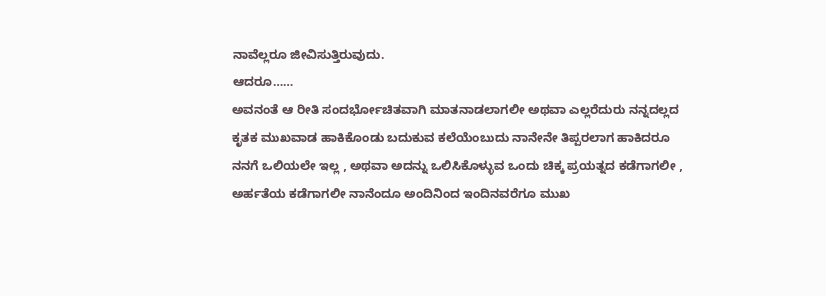ನಾವೆಲ್ಲರೂ ಜೀವಿಸುತ್ತಿರುವುದು.
ಆದರೂ……
ಅವನಂತೆ ಆ ರೀತಿ ಸಂದರ್ಭೋಚಿತವಾಗಿ ಮಾತನಾಡಲಾಗಲೀ ಅಥವಾ ಎಲ್ಲರೆದುರು ನನ್ನದಲ್ಲದ ಕೃತಕ ಮುಖವಾಡ ಹಾಕಿಕೊಂಡು ಬದುಕುವ ಕಲೆಯೆಂಬುದು ನಾನೇನೇ ತಿಪ್ಪರಲಾಗ ಹಾಕಿದರೂ ನನಗೆ ಒಲಿಯಲೇ ಇಲ್ಲ , ಅಥವಾ ಅದನ್ನು ಒಲಿಸಿಕೊಳ್ಳುವ ಒಂದು ಚಿಕ್ಕ ಪ್ರಯತ್ನದ ಕಡೆಗಾಗಲೀ , ಅರ್ಹತೆಯ ಕಡೆಗಾಗಲೀ ನಾನೆಂದೂ ಅಂದಿನಿಂದ ಇಂದಿನವರೆಗೂ ಮುಖ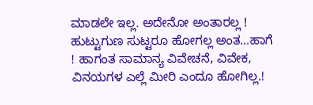ಮಾಡಲೇ ಇಲ್ಲ. ಅದೇನೋ ಅಂತಾರಲ್ಲ ! ಹುಟ್ಟುಗುಣ ಸುಟ್ಟರೂ ಹೋಗಲ್ಲ ಅಂತ…ಹಾಗೆ ! ಹಾಗಂತ ಸಾಮಾನ್ಯ ವಿವೇಚನೆ, ವಿವೇಕ, ವಿನಯಗಳ ಎಲ್ಲೆ ಮೀರಿ ಎಂದೂ ಹೋಗಿಲ್ಲ.!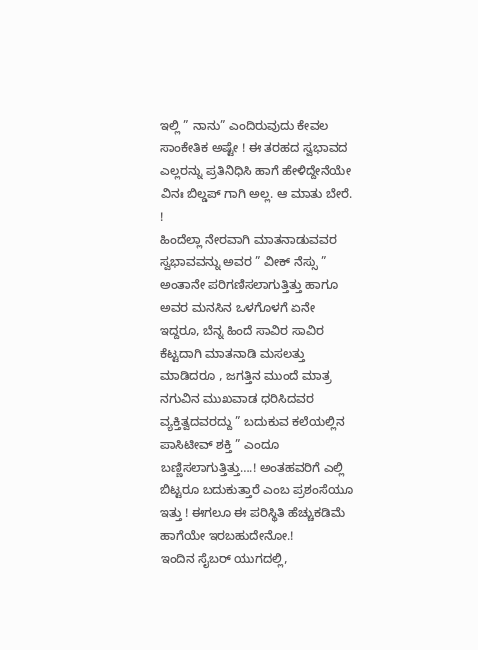ಇಲ್ಲಿ ” ನಾನು” ಎಂದಿರುವುದು ಕೇವಲ ಸಾಂಕೇತಿಕ ಅಷ್ಟೇ ! ಈ ತರಹದ ಸ್ವಭಾವದ ಎಲ್ಲರನ್ನು ಪ್ರತಿನಿಧಿಸಿ ಹಾಗೆ ಹೇಳಿದ್ದೇನೆಯೇ ವಿನಃ ಬಿಲ್ಡಪ್ ಗಾಗಿ ಅಲ್ಲ. ಆ ಮಾತು ಬೇರೆ. !
ಹಿಂದೆಲ್ಲಾ ನೇರವಾಗಿ ಮಾತನಾಡುವವರ ಸ್ವಭಾವವನ್ನು ಅವರ ” ವೀಕ್ ನೆಸ್ಸು ” ಅಂತಾನೇ ಪರಿಗಣಿಸಲಾಗುತ್ತಿತ್ತು ಹಾಗೂ ಅವರ ಮನಸಿನ ಒಳಗೊಳಗೆ ಏನೇ ಇದ್ದರೂ, ಬೆನ್ನ ಹಿಂದೆ ಸಾವಿರ ಸಾವಿರ ಕೆಟ್ಟದಾಗಿ ಮಾತನಾಡಿ ಮಸಲತ್ತು ಮಾಡಿದರೂ , ಜಗತ್ತಿನ ಮುಂದೆ ಮಾತ್ರ ನಗುವಿನ ಮುಖವಾಡ ಧರಿಸಿದವರ ವ್ಯಕ್ತಿತ್ವದವರದ್ದು ” ಬದುಕುವ ಕಲೆಯಲ್ಲಿನ ಪಾಸಿಟೀವ್ ಶಕ್ತಿ ” ಎಂದೂ ಬಣ್ಣಿಸಲಾಗುತ್ತಿತ್ತು….! ಅಂತಹವರಿಗೆ ಎಲ್ಲಿ ಬಿಟ್ಟರೂ ಬದುಕುತ್ತಾರೆ ಎಂಬ ಪ್ರಶಂಸೆಯೂ ಇತ್ತು ! ಈಗಲೂ ಈ ಪರಿಸ್ಥಿತಿ ಹೆಚ್ಚುಕಡಿಮೆ ಹಾಗೆಯೇ ಇರಬಹುದೇನೋ.!
ಇಂದಿನ ಸೈಬರ್ ಯುಗದಲ್ಲಿ,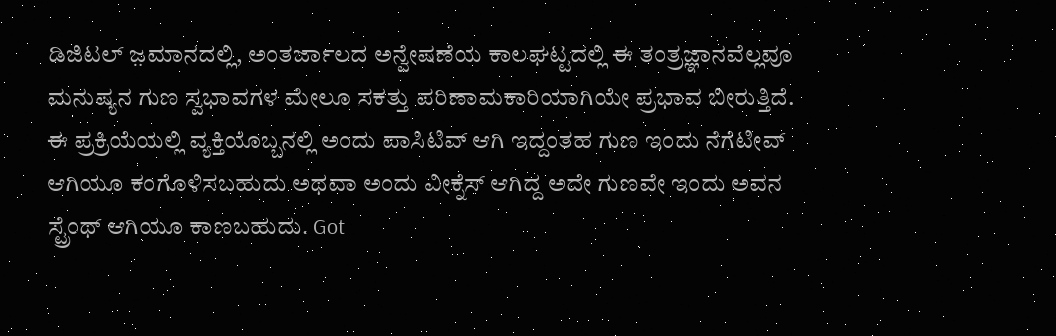ಡಿಜಿಟಲ್ ಜ಼ಮಾನದಲ್ಲಿ, ಅಂತರ್ಜಾಲದ ಅನ್ವೇಷಣೆಯ ಕಾಲಘಟ್ಟದಲ್ಲಿ ಈ ತಂತ್ರಜ್ಞಾನವೆಲ್ಲವೂ ಮನುಷ್ಯನ ಗುಣ ಸ್ವಭಾವಗಳ ಮೇಲೂ ಸಕತ್ತು ಪರಿಣಾಮಕಾರಿಯಾಗಿಯೇ ಪ್ರಭಾವ ಬೀರುತ್ತಿದೆ. ಈ ಪ್ರಕ್ರಿಯೆಯಲ್ಲಿ ವ್ಯಕ್ತಿಯೊಬ್ಬನಲ್ಲಿ ಅಂದು ಪಾಸಿಟಿವ್ ಆಗಿ ಇದ್ದಂತಹ ಗುಣ ಇಂದು ನೆಗೆಟೀವ್ ಆಗಿಯೂ ಕಂಗೊಳಿಸಬಹುದು ಅಥವಾ ಅಂದು ವೀಕ್ನೆಸ್ ಆಗಿದ್ದ ಅದೇ ಗುಣವೇ ಇಂದು ಅವನ ಸ್ಟ್ರೆಂಥ್ ಆಗಿಯೂ ಕಾಣಬಹುದು. Got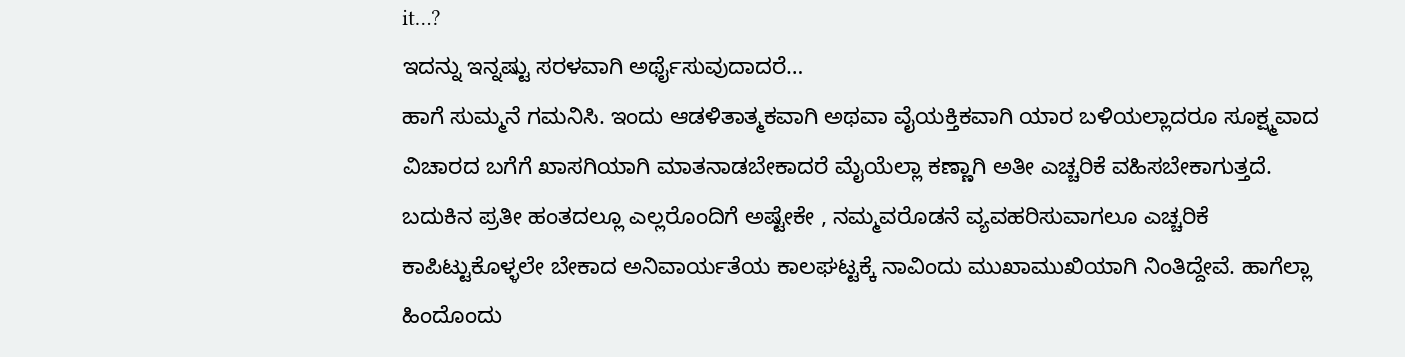it…?
ಇದನ್ನು ಇನ್ನಷ್ಟು ಸರಳವಾಗಿ ಅರ್ಥೈಸುವುದಾದರೆ…
ಹಾಗೆ ಸುಮ್ಮನೆ ಗಮನಿಸಿ. ಇಂದು ಆಡಳಿತಾತ್ಮಕವಾಗಿ ಅಥವಾ ವೈಯಕ್ತಿಕವಾಗಿ ಯಾರ ಬಳಿಯಲ್ಲಾದರೂ ಸೂಕ್ಷ್ಮವಾದ ವಿಚಾರದ ಬಗೆಗೆ ಖಾಸಗಿಯಾಗಿ ಮಾತನಾಡಬೇಕಾದರೆ ಮೈಯೆಲ್ಲಾ ಕಣ್ಣಾಗಿ ಅತೀ ಎಚ್ಚರಿಕೆ ವಹಿಸಬೇಕಾಗುತ್ತದೆ. ಬದುಕಿನ ಪ್ರತೀ ಹಂತದಲ್ಲೂ ಎಲ್ಲರೊಂದಿಗೆ ಅಷ್ಟೇಕೇ , ನಮ್ಮವರೊಡನೆ ವ್ಯವಹರಿಸುವಾಗಲೂ ಎಚ್ಚರಿಕೆ ಕಾಪಿಟ್ಟುಕೊಳ್ಳಲೇ ಬೇಕಾದ ಅನಿವಾರ್ಯತೆಯ ಕಾಲಘಟ್ಟಕ್ಕೆ ನಾವಿಂದು ಮುಖಾಮುಖಿಯಾಗಿ ನಿಂತಿದ್ದೇವೆ. ಹಾಗೆಲ್ಲಾ ಹಿಂದೊಂದು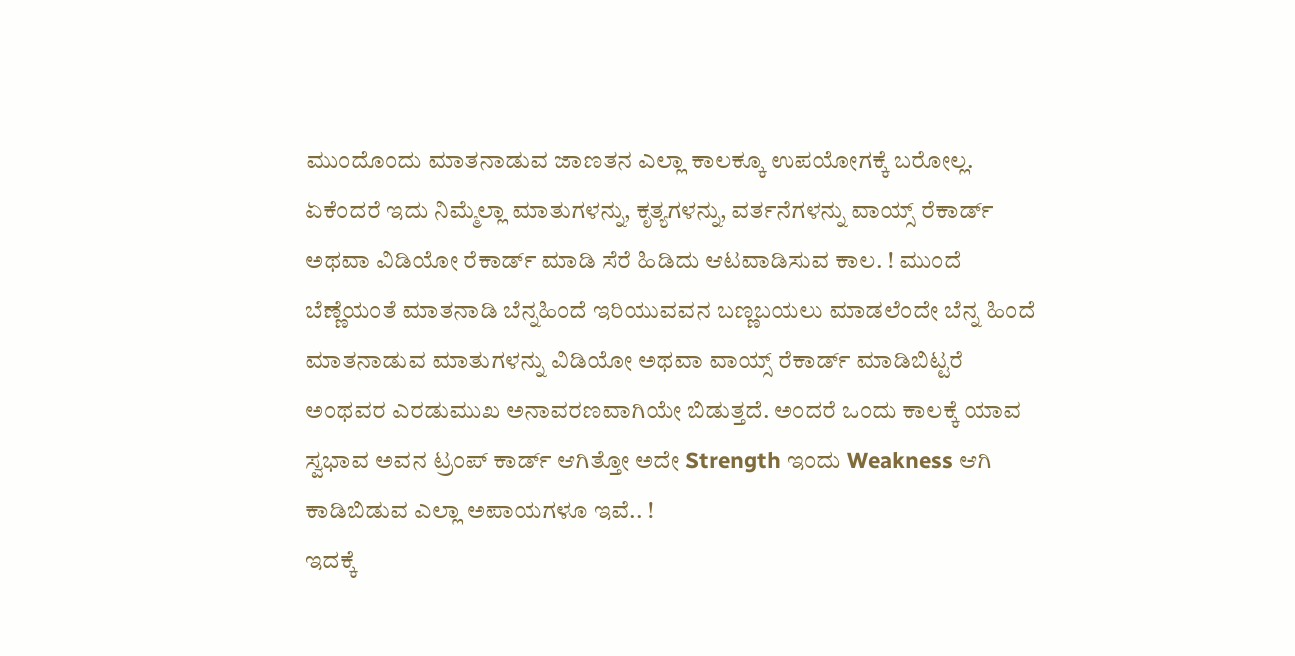ಮುಂದೊಂದು ಮಾತನಾಡುವ ಜಾಣತನ ಎಲ್ಲಾ ಕಾಲಕ್ಕೂ ಉಪಯೋಗಕ್ಕೆ ಬರೋಲ್ಲ. ಏಕೆಂದರೆ ಇದು ನಿಮ್ಮೆಲ್ಲಾ ಮಾತುಗಳನ್ನು, ಕೃತ್ಯಗಳನ್ನು, ವರ್ತನೆಗಳನ್ನು ವಾಯ್ಸ್ ರೆಕಾರ್ಡ್ ಅಥವಾ ವಿಡಿಯೋ ರೆಕಾರ್ಡ್ ಮಾಡಿ ಸೆರೆ ಹಿಡಿದು ಆಟವಾಡಿಸುವ ಕಾಲ. ! ಮುಂದೆ ಬೆಣ್ಣೆಯಂತೆ ಮಾತನಾಡಿ ಬೆನ್ನಹಿಂದೆ ಇರಿಯುವವನ ಬಣ್ಣಬಯಲು ಮಾಡಲೆಂದೇ ಬೆನ್ನ ಹಿಂದೆ ಮಾತನಾಡುವ ಮಾತುಗಳನ್ನು ವಿಡಿಯೋ ಅಥವಾ ವಾಯ್ಸ್ ರೆಕಾರ್ಡ್ ಮಾಡಿಬಿಟ್ಟರೆ ಅಂಥವರ ಎರಡುಮುಖ ಅನಾವರಣವಾಗಿಯೇ ಬಿಡುತ್ತದೆ. ಅಂದರೆ ಒಂದು ಕಾಲಕ್ಕೆ ಯಾವ ಸ್ವಭಾವ ಅವನ ಟ್ರಂಪ್ ಕಾರ್ಡ್ ಆಗಿತ್ತೋ ಅದೇ Strength ಇಂದು Weakness ಆಗಿ ಕಾಡಿಬಿಡುವ ಎಲ್ಲಾ ಅಪಾಯಗಳೂ ಇವೆ.. !
ಇದಕ್ಕೆ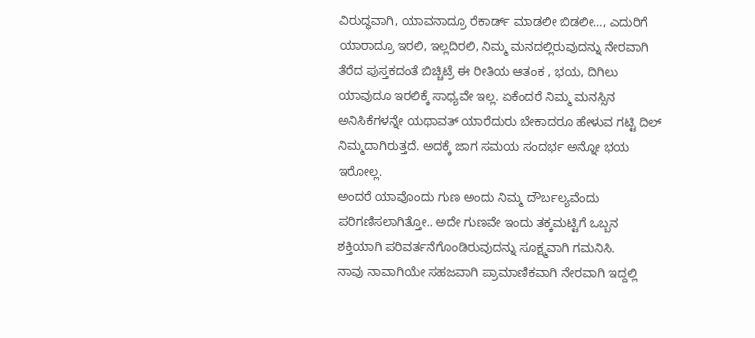ವಿರುದ್ಧವಾಗಿ, ಯಾವನಾದ್ರೂ ರೆಕಾರ್ಡ್ ಮಾಡಲೀ ಬಿಡಲೀ…, ಎದುರಿಗೆ ಯಾರಾದ್ರೂ ಇರಲಿ, ಇಲ್ಲದಿರಲಿ, ನಿಮ್ಮ ಮನದಲ್ಲಿರುವುದನ್ನು ನೇರವಾಗಿ ತೆರೆದ ಪುಸ್ತಕದಂತೆ ಬಿಚ್ಚಿಟ್ರೆ ಈ ರೀತಿಯ ಆತಂಕ , ಭಯ, ದಿಗಿಲು ಯಾವುದೂ ಇರಲಿಕ್ಕೆ ಸಾಧ್ಯವೇ ಇಲ್ಲ. ಏಕೆಂದರೆ ನಿಮ್ಮ ಮನಸ್ಸಿನ ಅನಿಸಿಕೆಗಳನ್ನೇ ಯಥಾವತ್ ಯಾರೆದುರು ಬೇಕಾದರೂ ಹೇಳುವ ಗಟ್ಟಿ ದಿಲ್ ನಿಮ್ಮದಾಗಿರುತ್ತದೆ. ಅದಕ್ಕೆ ಜಾಗ ಸಮಯ ಸಂದರ್ಭ ಅನ್ನೋ ಭಯ ಇರೋಲ್ಲ.
ಅಂದರೆ ಯಾವೊಂದು ಗುಣ ಅಂದು ನಿಮ್ಮ ದೌರ್ಬಲ್ಯವೆಂದು ಪರಿಗಣಿಸಲಾಗಿತ್ತೋ.. ಅದೇ ಗುಣವೇ ಇಂದು ತಕ್ಕಮಟ್ಟಿಗೆ ಒಬ್ಬನ ಶಕ್ತಿಯಾಗಿ ಪರಿವರ್ತನೆಗೊಂಡಿರುವುದನ್ನು ಸೂಕ್ಷ್ಮವಾಗಿ ಗಮನಿಸಿ.
ನಾವು ನಾವಾಗಿಯೇ ಸಹಜವಾಗಿ ಪ್ರಾಮಾಣಿಕವಾಗಿ ನೇರವಾಗಿ ಇದ್ದಲ್ಲಿ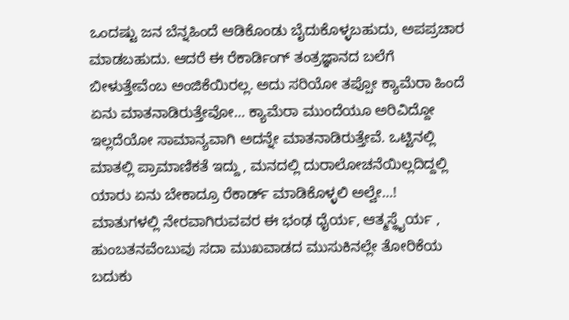ಒಂದಷ್ಟು ಜನ ಬೆನ್ನಹಿಂದೆ ಆಡಿಕೊಂಡು ಬೈದುಕೊಳ್ಳಬಹುದು, ಅಪಪ್ರಚಾರ ಮಾಡಬಹುದು. ಆದರೆ ಈ ರೆಕಾರ್ಡಿಂಗ್ ತಂತ್ರಜ್ಞಾನದ ಬಲೆಗೆ ಬೀಳುತ್ತೇವೆಂಬ ಅಂಜಿಕೆಯಿರಲ್ಲ. ಅದು ಸರಿಯೋ ತಪ್ಪೋ ಕ್ಯಾಮೆರಾ ಹಿಂದೆ ಏನು ಮಾತನಾಡಿರುತ್ತೇವೋ… ಕ್ಯಾಮೆರಾ ಮುಂದೆಯೂ ಅರಿವಿದ್ದೋ ಇಲ್ಲದೆಯೋ ಸಾಮಾನ್ಯವಾಗಿ ಅದನ್ನೇ ಮಾತನಾಡಿರುತ್ತೇವೆ. ಒಟ್ಟಿನಲ್ಲಿ ಮಾತಲ್ಲಿ ಪ್ರಾಮಾಣಿಕತೆ ಇದ್ದು , ಮನದಲ್ಲಿ ದುರಾಲೋಚನೆಯಿಲ್ಲದಿದ್ದಲ್ಲಿ ಯಾರು ಏನು ಬೇಕಾದ್ರೂ ರೆಕಾರ್ಡ್ ಮಾಡಿಕೊಳ್ಳಲಿ ಅಲ್ವೇ…!
ಮಾತುಗಳಲ್ಲಿ ನೇರವಾಗಿರುವವರ ಈ ಭಂಢ ಧೈರ್ಯ, ಆತ್ಮಸ್ಥೈರ್ಯ , ಹುಂಬತನವೆಂಬುವು ಸದಾ ಮುಖವಾಡದ ಮುಸುಕಿನಲ್ಲೇ ತೋರಿಕೆಯ ಬದುಕು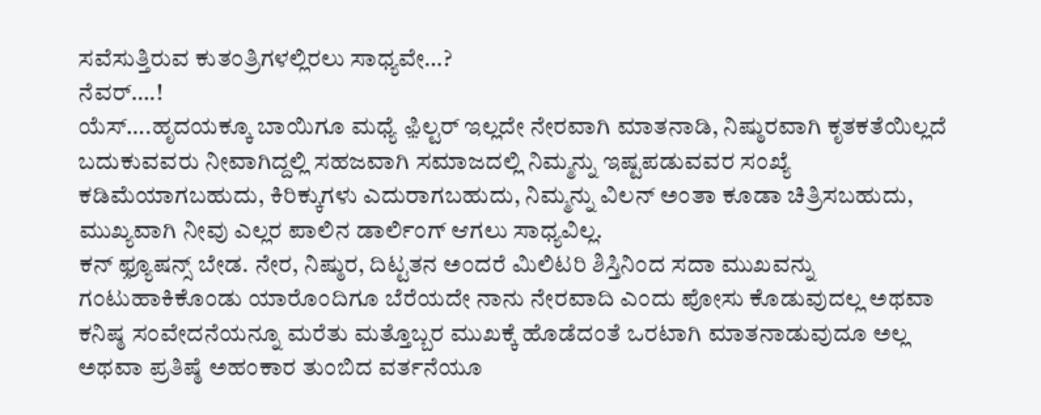ಸವೆಸುತ್ತಿರುವ ಕುತಂತ್ರಿಗಳಲ್ಲಿರಲು ಸಾಧ್ಯವೇ…?
ನೆವರ್….!
ಯೆಸ್….ಹೃದಯಕ್ಕೂ ಬಾಯಿಗೂ ಮಧ್ಯೆ ಫ಼ಿಲ್ಟರ್ ಇಲ್ಲದೇ ನೇರವಾಗಿ ಮಾತನಾಡಿ, ನಿಷ್ಠುರವಾಗಿ ಕೃತಕತೆಯಿಲ್ಲದೆ ಬದುಕುವವರು ನೀವಾಗಿದ್ದಲ್ಲಿ ಸಹಜವಾಗಿ ಸಮಾಜದಲ್ಲಿ ನಿಮ್ಮನ್ನು ಇಷ್ಟಪಡುವವರ ಸಂಖ್ಯೆ ಕಡಿಮೆಯಾಗಬಹುದು, ಕಿರಿಕ್ಕುಗಳು ಎದುರಾಗಬಹುದು, ನಿಮ್ಮನ್ನು ವಿಲನ್ ಅಂತಾ ಕೂಡಾ ಚಿತ್ರಿಸಬಹುದು, ಮುಖ್ಯವಾಗಿ ನೀವು ಎಲ್ಲರ ಪಾಲಿನ ಡಾರ್ಲಿಂಗ್ ಆಗಲು ಸಾಧ್ಯವಿಲ್ಲ.
ಕನ್ ಫ಼್ಯೂಷನ್ಸ್ ಬೇಡ. ನೇರ, ನಿಷ್ಠುರ, ದಿಟ್ಟತನ ಅಂದರೆ ಮಿಲಿಟರಿ ಶಿಸ್ತಿನಿಂದ ಸದಾ ಮುಖವನ್ನು ಗಂಟುಹಾಕಿಕೊಂಡು ಯಾರೊಂದಿಗೂ ಬೆರೆಯದೇ ನಾನು ನೇರವಾದಿ ಎಂದು ಪೋಸು ಕೊಡುವುದಲ್ಲ ಅಥವಾ ಕನಿಷ್ಠ ಸಂವೇದನೆಯನ್ನೂ ಮರೆತು ಮತ್ತೊಬ್ಬರ ಮುಖಕ್ಕೆ ಹೊಡೆದಂತೆ ಒರಟಾಗಿ ಮಾತನಾಡುವುದೂ ಅಲ್ಲ ಅಥವಾ ಪ್ರತಿಷ್ಠೆ ಅಹಂಕಾರ ತುಂಬಿದ ವರ್ತನೆಯೂ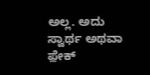ಅಲ್ಲ. ಅದು ಸ್ವಾರ್ಥ ಅಥವಾ ಫ಼ೇಕ್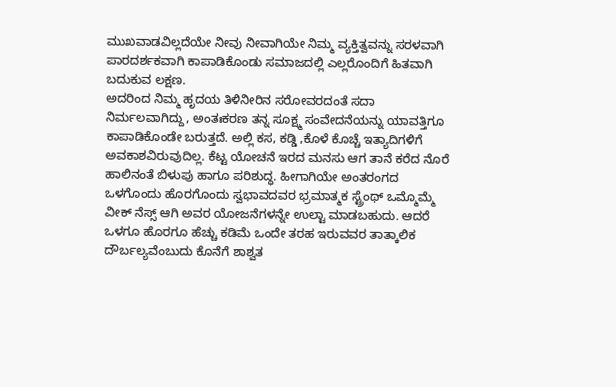ಮುಖವಾಡವಿಲ್ಲದೆಯೇ ನೀವು ನೀವಾಗಿಯೇ ನಿಮ್ಮ ವ್ಯಕ್ತಿತ್ವವನ್ನು ಸರಳವಾಗಿ ಪಾರದರ್ಶಕವಾಗಿ ಕಾಪಾಡಿಕೊಂಡು ಸಮಾಜದಲ್ಲಿ ಎಲ್ಲರೊಂದಿಗೆ ಹಿತವಾಗಿ ಬದುಕುವ ಲಕ್ಷಣ.
ಅದರಿಂದ ನಿಮ್ಮ ಹೃದಯ ತಿಳಿನೀರಿನ ಸರೋವರದಂತೆ ಸದಾ ನಿರ್ಮಲವಾಗಿದ್ದು, ಅಂತಃಕರಣ ತನ್ನ ಸೂಕ್ಷ್ಮ ಸಂವೇದನೆಯನ್ನು ಯಾವತ್ತಿಗೂ ಕಾಪಾಡಿಕೊಂಡೇ ಬರುತ್ತದೆ. ಅಲ್ಲಿ ಕಸ, ಕಡ್ಡಿ ,ಕೊಳೆ ಕೊಚ್ಚೆ ಇತ್ಯಾದಿಗಳಿಗೆ ಅವಕಾಶವಿರುವುದಿಲ್ಲ. ಕೆಟ್ಟ ಯೋಚನೆ ಇರದ ಮನಸು ಆಗ ತಾನೆ ಕರೆದ ನೊರೆ ಹಾಲಿನಂತೆ ಬಿಳುಪು ಹಾಗೂ ಪರಿಶುದ್ಧ. ಹೀಗಾಗಿಯೇ ಅಂತರಂಗದ ಒಳಗೊಂದು ಹೊರಗೊಂದು ಸ್ವಭಾವದವರ ಭ್ರಮಾತ್ಮಕ ಸ್ಟ್ರೆಂಥ್ ಒಮ್ಮೊಮ್ಮೆ ವೀಕ್ ನೆಸ್ಸ್ ಆಗಿ ಅವರ ಯೋಜನೆಗಳನ್ನೇ ಉಲ್ಟಾ ಮಾಡಬಹುದು. ಆದರೆ ಒಳಗೂ ಹೊರಗೂ ಹೆಚ್ಚು ಕಡಿಮೆ ಒಂದೇ ತರಹ ಇರುವವರ ತಾತ್ಕಾಲಿಕ ದೌರ್ಬಲ್ಯವೆಂಬುದು ಕೊನೆಗೆ ಶಾಶ್ವತ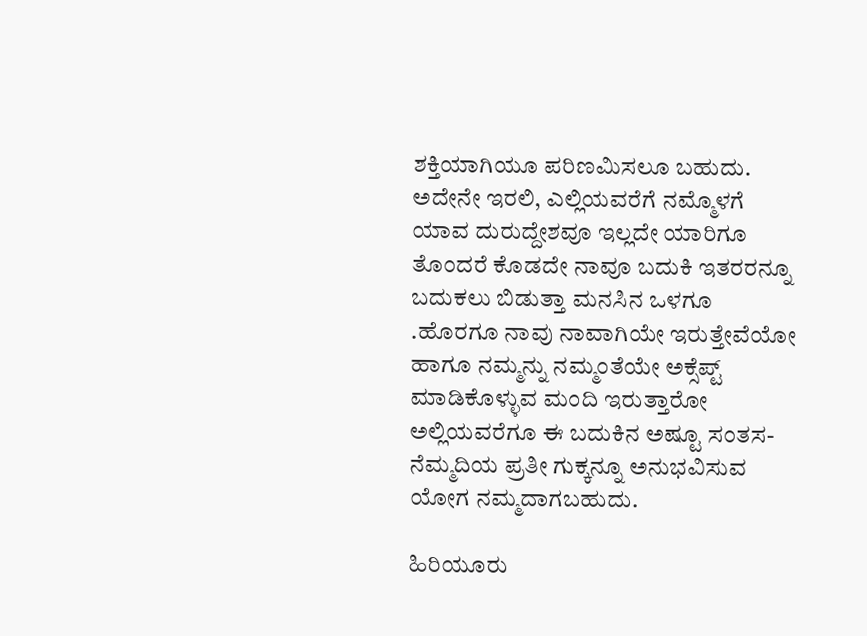ಶಕ್ತಿಯಾಗಿಯೂ ಪರಿಣಮಿಸಲೂ ಬಹುದು.
ಅದೇನೇ ಇರಲಿ, ಎಲ್ಲಿಯವರೆಗೆ ನಮ್ಮೊಳಗೆ ಯಾವ ದುರುದ್ದೇಶವೂ ಇಲ್ಲದೇ ಯಾರಿಗೂ ತೊಂದರೆ ಕೊಡದೇ ನಾವೂ ಬದುಕಿ ಇತರರನ್ನೂ ಬದುಕಲು ಬಿಡುತ್ತಾ ಮನಸಿನ ಒಳಗೂ .ಹೊರಗೂ ನಾವು ನಾವಾಗಿಯೇ ಇರುತ್ತೇವೆಯೋ ಹಾಗೂ ನಮ್ಮನ್ನು ನಮ್ಮಂತೆಯೇ ಅಕ್ಸೆಪ್ಟ್ ಮಾಡಿಕೊಳ್ಳುವ ಮಂದಿ ಇರುತ್ತಾರೋ ಅಲ್ಲಿಯವರೆಗೂ ಈ ಬದುಕಿನ ಅಷ್ಟೂ ಸಂತಸ- ನೆಮ್ಮದಿಯ ಪ್ರತೀ ಗುಕ್ಕನ್ನೂ ಅನುಭವಿಸುವ ಯೋಗ ನಮ್ಮದಾಗಬಹುದು.

ಹಿರಿಯೂರು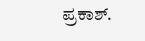ಪ್ರಕಾಶ್.